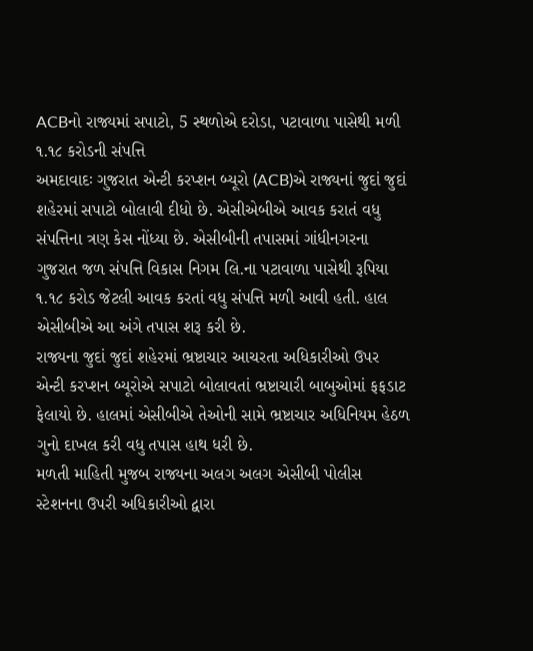ACBનો રાજ્યમાં સપાટો, 5 સ્થળોએ દરોડા, પટાવાળા પાસેથી મળી ૧.૧૮ કરોડની સંપત્તિ
અમદાવાદઃ ગુજરાત એન્ટી કરપ્શન બ્યૂરો (ACB)એ રાજ્યનાં જુદાં જુદાં શહેરમાં સપાટો બોલાવી દીધો છે. એસીએબીએ આવક કરાતં વધુ સંપત્તિના ત્રણ કેસ નોંધ્યા છે. એસીબીની તપાસમાં ગાંધીનગરના ગુજરાત જળ સંપત્તિ વિકાસ નિગમ લિ.ના પટાવાળા પાસેથી રૂપિયા ૧.૧૮ કરોડ જેટલી આવક કરતાં વધુ સંપત્તિ મળી આવી હતી. હાલ એસીબીએ આ અંગે તપાસ શરૂ કરી છે.
રાજ્યના જુદાં જુદાં શહેરમાં ભ્રષ્ટાચાર આચરતા અધિકારીઓ ઉપર એન્ટી કરપ્શન બ્યૂરોએ સપાટો બોલાવતાં ભ્રષ્ટાચારી બાબુઓમાં ફફડાટ ફેલાયો છે. હાલમાં એસીબીએ તેઓની સામે ભ્રષ્ટાચાર અધિનિયમ હેઠળ ગુનો દાખલ કરી વધુ તપાસ હાથ ધરી છે.
મળતી માહિતી મુજબ રાજ્યના અલગ અલગ એસીબી પોલીસ સ્ટેશનના ઉપરી અધિકારીઓ દ્વારા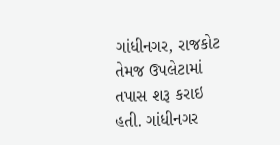ગાંધીનગર, રાજકોટ તેમજ ઉપલેટામાં તપાસ શરૂ કરાઇ હતી. ગાંધીનગર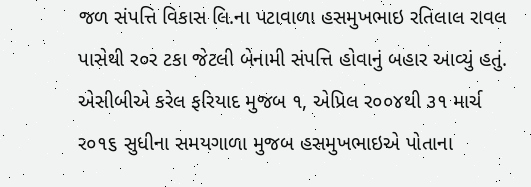જળ સંપત્તિ વિકાસ લિ.ના પટાવાળા હસમુખભાઇ રતિલાલ રાવલ પાસેથી ર૦ર ટકા જેટલી બેનામી સંપત્તિ હોવાનું બહાર આવ્યું હતું. એસીબીએ કરેલ ફરિયાદ મુજબ ૧, એપ્રિલ ર૦૦૪થી ૩૧ માર્ચ ર૦૧૬ સુધીના સમયગાળા મુજબ હસમુખભાઇએ પોતાના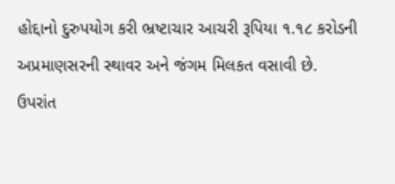હોદ્દાનો દુરુપયોગ કરી ભ્રષ્ટાચાર આચરી રૂપિયા ૧.૧૮ કરોડની અપ્રમાણસરની સ્થાવર અને જંગમ મિલકત વસાવી છે.
ઉપરાંત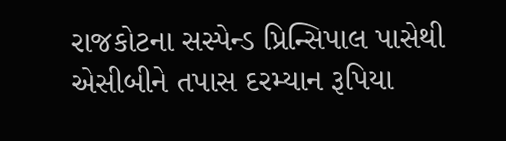રાજકોટના સસ્પેન્ડ પ્રિન્સિપાલ પાસેથી એસીબીને તપાસ દરમ્યાન રૂપિયા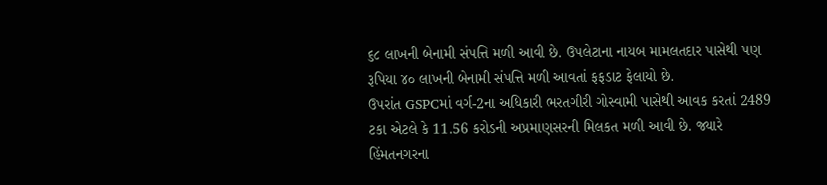૬૮ લાખની બેનામી સંપત્તિ મળી આવી છે. ઉપલેટાના નાયબ મામલતદાર પાસેથી પણ રૂપિયા ૪૦ લાખની બેનામી સંપત્તિ મળી આવતાં ફફડાટ ફેલાયો છે.
ઉપરાંત GSPCમાં વર્ગ-2ના અધિકારી ભરતગીરી ગોસ્વામી પાસેથી આવક કરતાં 2489 ટકા એટલે કે 11.56 કરોડની અપ્રમાણસરની મિલકત મળી આવી છે. જ્યારે હિંમતનગરના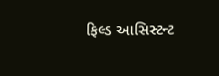ફિલ્ડ આસિસ્ટન્ટ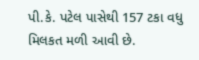પી.કે. પટેલ પાસેથી 157 ટકા વધુ મિલકત મળી આવી છે.